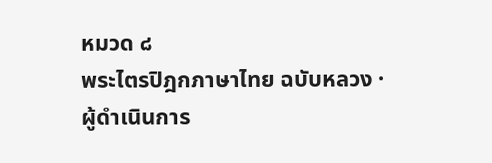หมวด ๘
พระไตรปิฎกภาษาไทย ฉบับหลวง · ผู้ดำเนินการ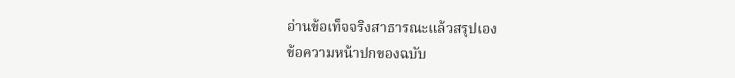อ่านข้อเท็จจริงสาธารณะแล้วสรุปเอง
ข้อความหน้าปกของฉบับ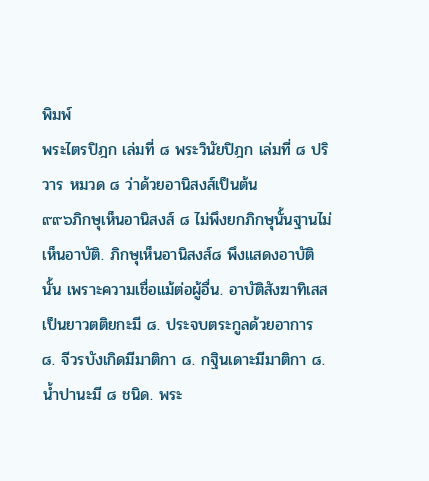พิมพ์
พระไตรปิฎก เล่มที่ ๘ พระวินัยปิฎก เล่มที่ ๘ ปริวาร หมวด ๘ ว่าด้วยอานิสงส์เป็นต้น
๙๙๖ภิกษุเห็นอานิสงส์ ๘ ไม่พึงยกภิกษุนั้นฐานไม่เห็นอาบัติ. ภิกษุเห็นอานิสงส์๘ พึงแสดงอาบัตินั้น เพราะความเชื่อแม้ต่อผู้อื่น. อาบัติสังฆาทิเสสเป็นยาวตติยกะมี ๘. ประจบตระกูลด้วยอาการ ๘. จีวรบังเกิดมีมาติกา ๘. กฐินเดาะมีมาติกา ๘. น้ำปานะมี ๘ ชนิด. พระ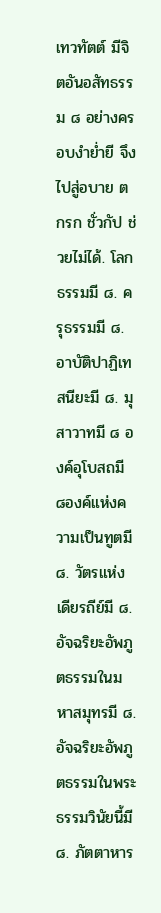เทวทัตต์ มีจิตอันอสัทธรรม ๘ อย่างครอบงำย่ำยี จึงไปสู่อบาย ตกรก ชั่วกัป ช่วยไม่ได้. โลกธรรมมี ๘. ครุธรรมมี ๘. อาบัติปาฏิเทสนียะมี ๘. มุสาวาทมี ๘ องค์อุโบสถมี ๘องค์แห่งความเป็นทูตมี ๘. วัตรแห่งเดียรถีย์มี ๘. อัจฉริยะอัพภูตธรรมในมหาสมุทรมี ๘. อัจฉริยะอัพภูตธรรมในพระธรรมวินัยนี้มี ๘. ภัตตาหาร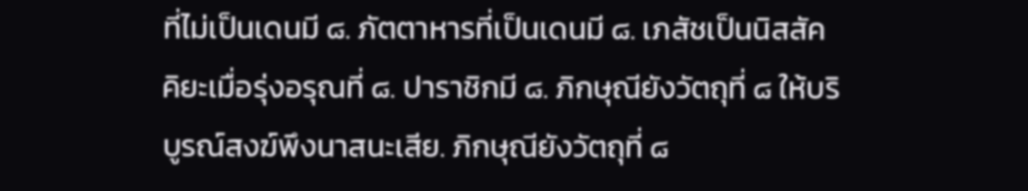ที่ไม่เป็นเดนมี ๘. ภัตตาหารที่เป็นเดนมี ๘. เภสัชเป็นนิสสัคคิยะเมื่อรุ่งอรุณที่ ๘. ปาราชิกมี ๘. ภิกษุณียังวัตถุที่ ๘ ให้บริบูรณ์สงฆ์พึงนาสนะเสีย. ภิกษุณียังวัตถุที่ ๘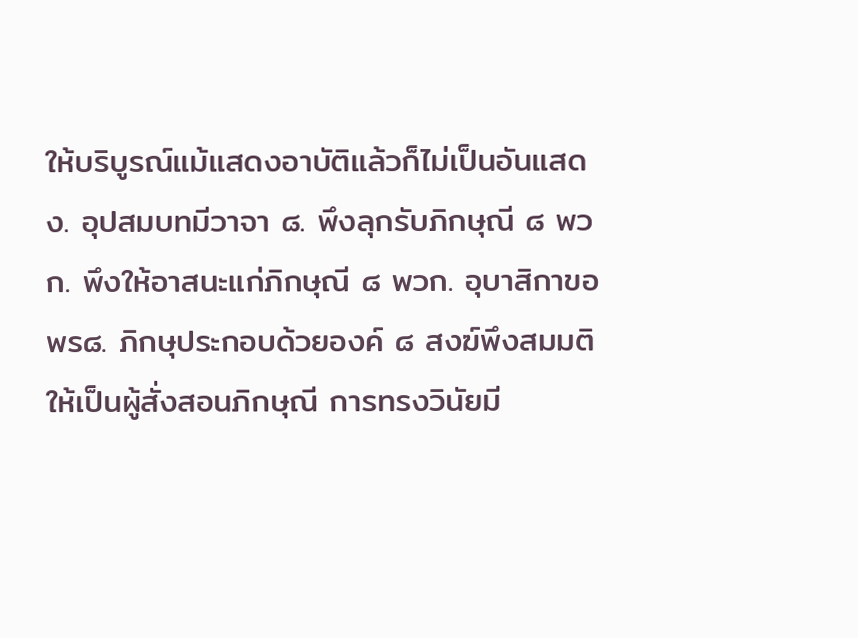ให้บริบูรณ์แม้แสดงอาบัติแล้วก็ไม่เป็นอันแสดง. อุปสมบทมีวาจา ๘. พึงลุกรับภิกษุณี ๘ พวก. พึงให้อาสนะแก่ภิกษุณี ๘ พวก. อุบาสิกาขอพร๘. ภิกษุประกอบด้วยองค์ ๘ สงฆ์พึงสมมติให้เป็นผู้สั่งสอนภิกษุณี การทรงวินัยมี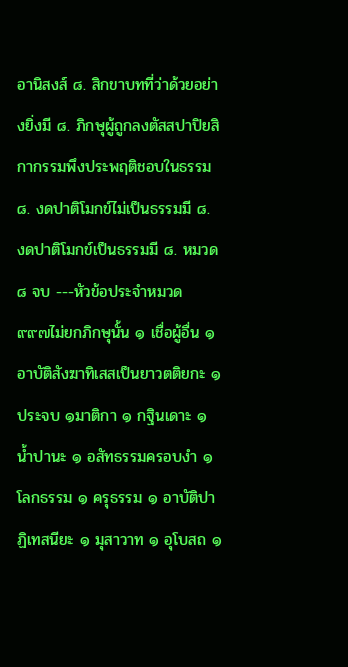อานิสงส์ ๘. สิกขาบทที่ว่าด้วยอย่างยิ่งมี ๘. ภิกษุผู้ถูกลงตัสสปาปิยสิกากรรมพึงประพฤติชอบในธรรม ๘. งดปาติโมกข์ไม่เป็นธรรมมี ๘. งดปาติโมกข์เป็นธรรมมี ๘. หมวด ๘ จบ ---หัวข้อประจำหมวด
๙๙๗ไม่ยกภิกษุนั้น ๑ เชื่อผู้อื่น ๑ อาบัติสังฆาทิเสสเป็นยาวตติยกะ ๑ ประจบ ๑มาติกา ๑ กฐินเดาะ ๑ น้ำปานะ ๑ อสัทธรรมครอบงำ ๑ โลกธรรม ๑ ครุธรรม ๑ อาบัติปาฏิเทสนียะ ๑ มุสาวาท ๑ อุโบสถ ๑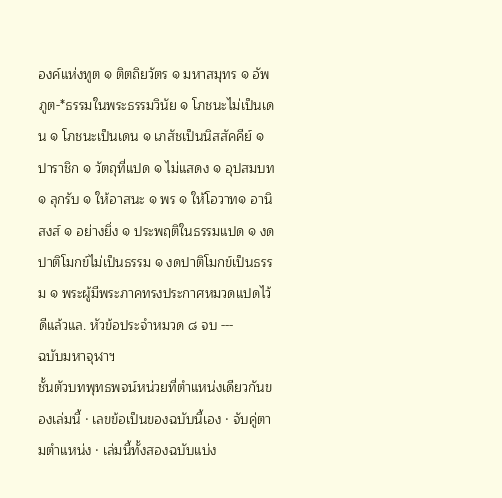องค์แห่งทูต ๑ ติตถิยวัตร ๑ มหาสมุทร ๑ อัพภูต-*ธรรมในพระธรรมวินัย ๑ โภชนะไม่เป็นเดน ๑ โภชนะเป็นเดน ๑ เภสัชเป็นนิสสัคคีย์ ๑ปาราชิก ๑ วัตถุที่แปด ๑ ไม่แสดง ๑ อุปสมบท ๑ ลุกรับ ๑ ให้อาสนะ ๑ พร ๑ ให้โอวาท๑ อานิสงส์ ๑ อย่างยิ่ง ๑ ประพฤติในธรรมแปด ๑ งดปาติโมกข์ไม่เป็นธรรม ๑ งดปาติโมกข์เป็นธรรม ๑ พระผู้มีพระภาคทรงประกาศหมวดแปดไว้ดีแล้วแล. หัวข้อประจำหมวด ๘ จบ ---
ฉบับมหาจุฬาฯ
ชั้นตัวบทพุทธพจน์หน่วยที่ตำแหน่งเดียวกันของเล่มนี้ · เลขข้อเป็นของฉบับนี้เอง · จับคู่ตามตำแหน่ง · เล่มนี้ทั้งสองฉบับแบ่ง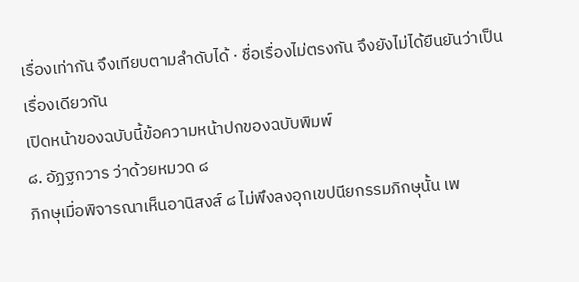เรื่องเท่ากัน จึงเทียบตามลำดับได้ · ชื่อเรื่องไม่ตรงกัน จึงยังไม่ได้ยืนยันว่าเป็นเรื่องเดียวกัน
เปิดหน้าของฉบับนี้ข้อความหน้าปกของฉบับพิมพ์
๘. อัฏฐกวาร ว่าด้วยหมวด ๘
ภิกษุเมื่อพิจารณาเห็นอานิสงส์ ๘ ไม่พึงลงอุกเขปนียกรรมภิกษุนั้น เพ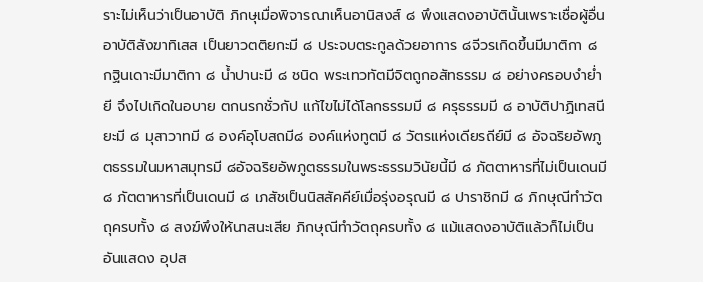ราะไม่เห็นว่าเป็นอาบัติ ภิกษุเมื่อพิจารณาเห็นอานิสงส์ ๘ พึงแสดงอาบัตินั้นเพราะเชื่อผู้อื่น อาบัติสังฆาทิเสส เป็นยาวตติยกะมี ๘ ประจบตระกูลด้วยอาการ ๘จีวรเกิดขึ้นมีมาติกา ๘ กฐินเดาะมีมาติกา ๘ น้ำปานะมี ๘ ชนิด พระเทวทัตมีจิตถูกอสัทธรรม ๘ อย่างครอบงำย่ำยี จึงไปเกิดในอบาย ตกนรกชั่วกัป แก้ไขไม่ได้โลกธรรมมี ๘ ครุธรรมมี ๘ อาบัติปาฏิเทสนียะมี ๘ มุสาวาทมี ๘ องค์อุโบสถมี๘ องค์แห่งทูตมี ๘ วัตรแห่งเดียรถีย์มี ๘ อัจฉริยอัพภูตธรรมในมหาสมุทรมี ๘อัจฉริยอัพภูตธรรมในพระธรรมวินัยนี้มี ๘ ภัตตาหารที่ไม่เป็นเดนมี ๘ ภัตตาหารที่เป็นเดนมี ๘ เภสัชเป็นนิสสัคคีย์เมื่อรุ่งอรุณมี ๘ ปาราชิกมี ๘ ภิกษุณีทำวัตถุครบทั้ง ๘ สงฆ์พึงให้นาสนะเสีย ภิกษุณีทำวัตถุครบทั้ง ๘ แม้แสดงอาบัติแล้วก็ไม่เป็นอันแสดง อุปส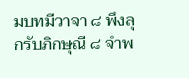มบทมีวาจา ๘ พึงลุกรับภิกษุณี ๘ จำพ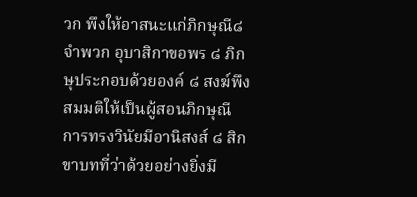วก พึงให้อาสนะแก่ภิกษุณี๘ จำพวก อุบาสิกาขอพร ๘ ภิกษุประกอบด้วยองค์ ๘ สงฆ์พึงสมมติให้เป็นผู้สอนภิกษุณี การทรงวินัยมีอานิสงส์ ๘ สิกขาบทที่ว่าด้วยอย่างยิ่งมี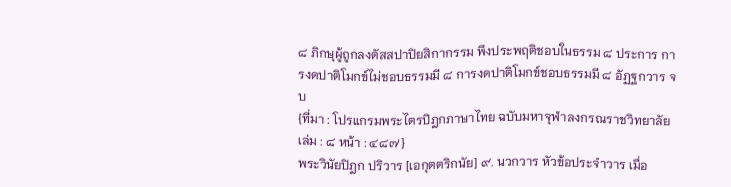๘ ภิกษุผู้ถูกลงตัสสปาปิยสิกากรรม พึงประพฤติชอบในธรรม ๘ ประการ การงดปาติโมกข์ไม่ชอบธรรมมี ๘ การงดปาติโมกข์ชอบธรรมมี ๘ อัฏฐกวาร จบ
{ที่มา : โปรแกรมพระไตรปิฎกภาษาไทย ฉบับมหาจุฬาลงกรณราชวิทยาลัย เล่ม : ๘ หน้า : ๔๘๗}
พระวินัยปิฎก ปริวาร [เอกุตตริกนัย] ๙. นวกวาร หัวข้อประจำวาร เมื่อ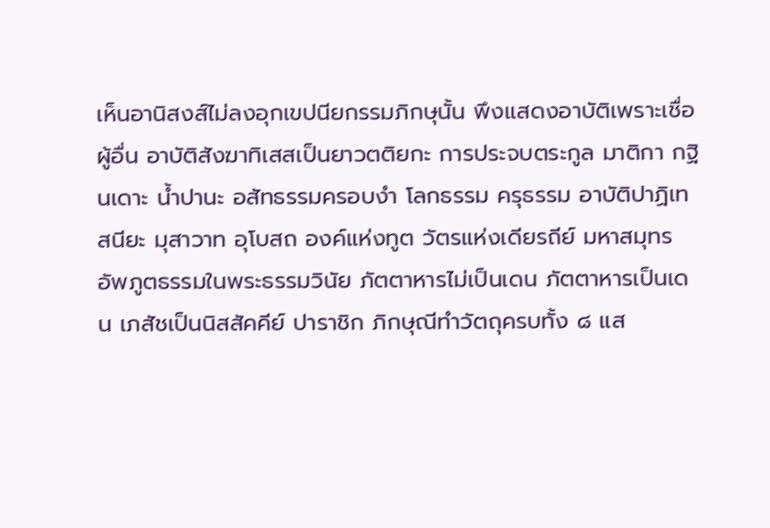เห็นอานิสงส์ไม่ลงอุกเขปนียกรรมภิกษุนั้น พึงแสดงอาบัติเพราะเชื่อผู้อื่น อาบัติสังฆาทิเสสเป็นยาวตติยกะ การประจบตระกูล มาติกา กฐินเดาะ น้ำปานะ อสัทธรรมครอบงำ โลกธรรม ครุธรรม อาบัติปาฏิเทสนียะ มุสาวาท อุโบสถ องค์แห่งทูต วัตรแห่งเดียรถีย์ มหาสมุทร อัพภูตธรรมในพระธรรมวินัย ภัตตาหารไม่เป็นเดน ภัตตาหารเป็นเดน เภสัชเป็นนิสสัคคีย์ ปาราชิก ภิกษุณีทำวัตถุครบทั้ง ๘ แส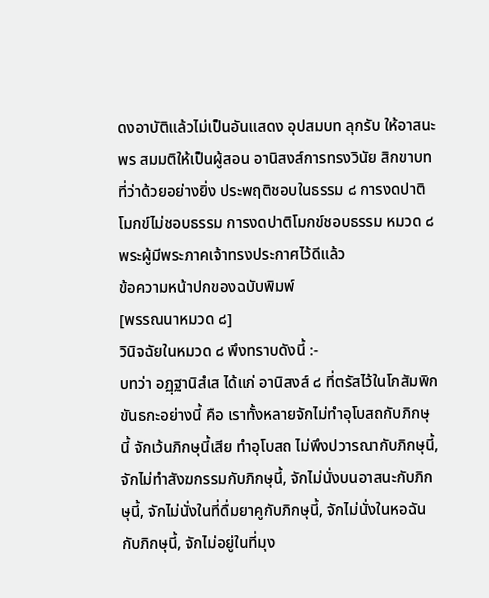ดงอาบัติแล้วไม่เป็นอันแสดง อุปสมบท ลุกรับ ให้อาสนะ พร สมมติให้เป็นผู้สอน อานิสงส์การทรงวินัย สิกขาบทที่ว่าด้วยอย่างยิ่ง ประพฤติชอบในธรรม ๘ การงดปาติโมกข์ไม่ชอบธรรม การงดปาติโมกข์ชอบธรรม หมวด ๘ พระผู้มีพระภาคเจ้าทรงประกาศไว้ดีแล้ว
ข้อความหน้าปกของฉบับพิมพ์
[พรรณนาหมวด ๘]
วินิจฉัยในหมวด ๘ พึงทราบดังนี้ :-
บทว่า อฏฺฐานิสํเส ได้แก่ อานิสงส์ ๘ ที่ตรัสไว้ในโกสัมพิกขันธกะอย่างนี้ คือ เราทั้งหลายจักไม่ทำอุโบสถกับภิกษุนี้ จักเว้นภิกษุนี้เสีย ทำอุโบสถ ไม่พึงปวารณากับภิกษุนี้,จักไม่ทำสังฆกรรมกับภิกษุนี้, จักไม่นั่งบนอาสนะกับภิกษุนี้, จักไม่นั่งในที่ดื่มยาคูกับภิกษุนี้, จักไม่นั่งในหอฉันกับภิกษุนี้, จักไม่อยู่ในที่มุง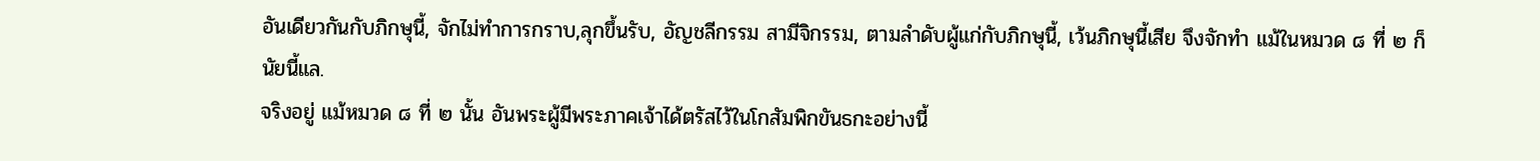อันเดียวกันกับภิกษุนี้, จักไม่ทำการกราบ,ลุกขึ้นรับ, อัญชลีกรรม สามีจิกรรม, ตามลำดับผู้แก่กับภิกษุนี้, เว้นภิกษุนี้เสีย จึงจักทำ แม้ในหมวด ๘ ที่ ๒ ก็นัยนี้แล.
จริงอยู่ แม้หมวด ๘ ที่ ๒ นั้น อันพระผู้มีพระภาคเจ้าได้ตรัสไว้ในโกสัมพิกขันธกะอย่างนี้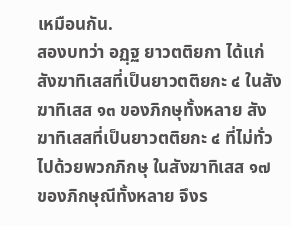เหมือนกัน.
สองบทว่า อฏฺฐ ยาวตติยกา ได้แก่ สังฆาทิเสสที่เป็นยาวตติยกะ ๔ ในสังฆาทิเสส ๑๓ ของภิกษุทั้งหลาย สังฆาทิเสสที่เป็นยาวตติยกะ ๔ ที่ไม่ทั่วไปด้วยพวกภิกษุ ในสังฆาทิเสส ๑๗ ของภิกษุณีทั้งหลาย จึงร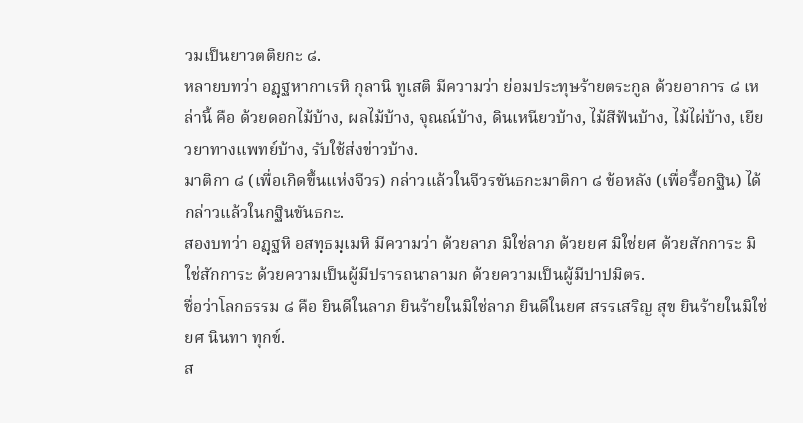วมเป็นยาวตติยกะ ๘.
หลายบทว่า อฏฺฐหากาเรหิ กุลานิ ทูเสติ มีความว่า ย่อมประทุษร้ายตระกูล ด้วยอาการ ๘ เหล่านี้ คือ ด้วยดอกไม้บ้าง, ผลไม้บ้าง, จุณณ์บ้าง, ดินเหนียวบ้าง, ไม้สีฟันบ้าง, ไม้ไผ่บ้าง, เยียวยาทางแพทย์บ้าง, รับใช้ส่งข่าวบ้าง.
มาติกา ๘ (เพื่อเกิดขึ้นแห่งจีวร) กล่าวแล้วในจีวรขันธกะมาติกา ๘ ข้อหลัง (เพื่อรื้อกฐิน) ได้กล่าวแล้วในกฐินขันธกะ.
สองบทว่า อฏฺฐหิ อสทฺธมฺเมหิ มีความว่า ด้วยลาภ มิใช่ลาภ ด้วยยศ มิใช่ยศ ด้วยสักการะ มิใช่สักการะ ด้วยความเป็นผู้มีปรารถนาลามก ด้วยความเป็นผู้มีปาปมิตร.
ชื่อว่าโลกธรรม ๘ คือ ยินดีในลาภ ยินร้ายในมิใช่ลาภ ยินดีในยศ สรรเสริญ สุข ยินร้ายในมิใช่ยศ นินทา ทุกข์.
ส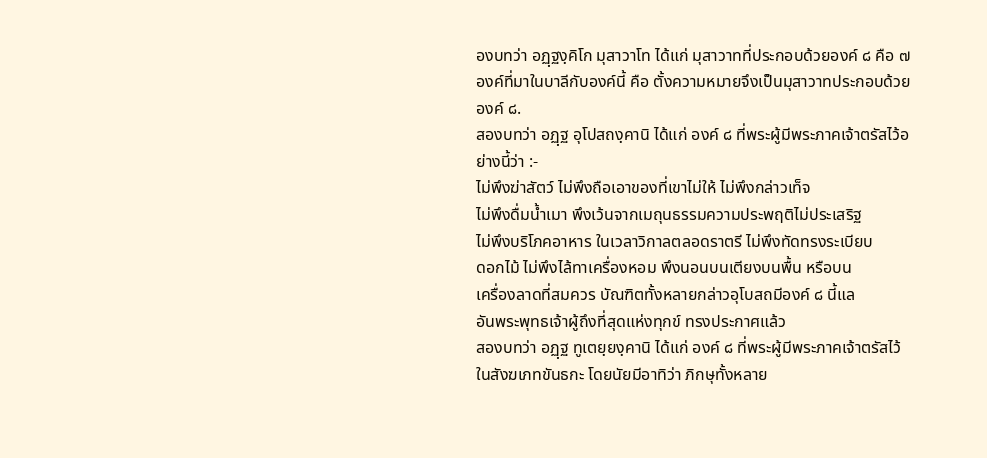องบทว่า อฏฺฐงฺคิโก มุสาวาโท ได้แก่ มุสาวาทที่ประกอบด้วยองค์ ๘ คือ ๗ องค์ที่มาในบาลีกับองค์นี้ คือ ตั้งความหมายจึงเป็นมุสาวาทประกอบด้วยองค์ ๘.
สองบทว่า อฏฺฐ อุโปสถงฺคานิ ได้แก่ องค์ ๘ ที่พระผู้มีพระภาคเจ้าตรัสไว้อย่างนี้ว่า :-
ไม่พึงฆ่าสัตว์ ไม่พึงถือเอาของที่เขาไม่ให้ ไม่พึงกล่าวเท็จ
ไม่พึงดื่มน้ำเมา พึงเว้นจากเมถุนธรรมความประพฤติไม่ประเสริฐ
ไม่พึงบริโภคอาหาร ในเวลาวิกาลตลอดราตรี ไม่พึงทัดทรงระเบียบ
ดอกไม้ ไม่พึงไล้ทาเครื่องหอม พึงนอนบนเตียงบนพื้น หรือบน
เครื่องลาดที่สมควร บัณฑิตทั้งหลายกล่าวอุโบสถมีองค์ ๘ นี้แล
อันพระพุทธเจ้าผู้ถึงที่สุดแห่งทุกข์ ทรงประกาศแล้ว
สองบทว่า อฏฺฐ ทูเตยฺยงฺคานิ ได้แก่ องค์ ๘ ที่พระผู้มีพระภาคเจ้าตรัสไว้ในสังฆเภทขันธกะ โดยนัยมีอาทิว่า ภิกษุทั้งหลาย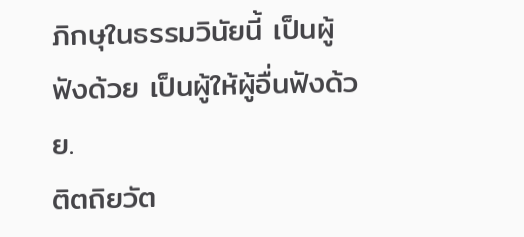ภิกษุในธรรมวินัยนี้ เป็นผู้ฟังด้วย เป็นผู้ให้ผู้อื่นฟังด้วย.
ติตถิยวัต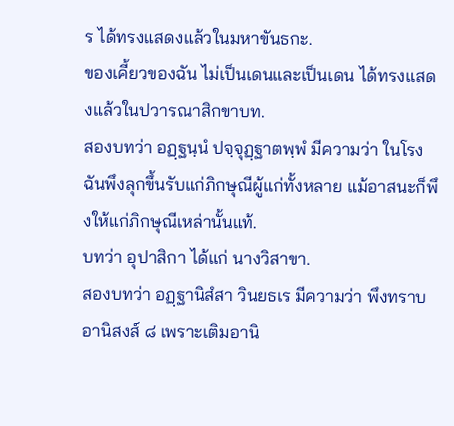ร ได้ทรงแสดงแล้วในมหาขันธกะ.
ของเคี้ยวของฉัน ไม่เป็นเดนและเป็นเดน ได้ทรงแสดงแล้วในปวารณาสิกขาบท.
สองบทว่า อฏฺฐนฺนํ ปจฺจุฏฺฐาตพฺพํ มีความว่า ในโรงฉันพึงลุกขึ้นรับแก่ภิกษุณีผู้แก่ทั้งหลาย แม้อาสนะก็พึงให้แก่ภิกษุณีเหล่านั้นแท้.
บทว่า อุปาสิกา ได้แก่ นางวิสาขา.
สองบทว่า อฏฺฐานิสํสา วินยธเร มีความว่า พึงทราบอานิสงส์ ๘ เพราะเติมอานิ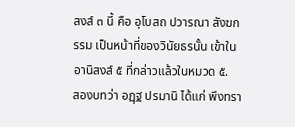สงส์ ๓ นี้ คือ อุโบสถ ปวารณา สังฆกรรม เป็นหน้าที่ของวินัยธรนั้น เข้าในอานิสงส์ ๕ ที่กล่าวแล้วในหมวด ๕.
สองบทว่า อฏฺฐ ปรมานิ ได้แก่ พึงทรา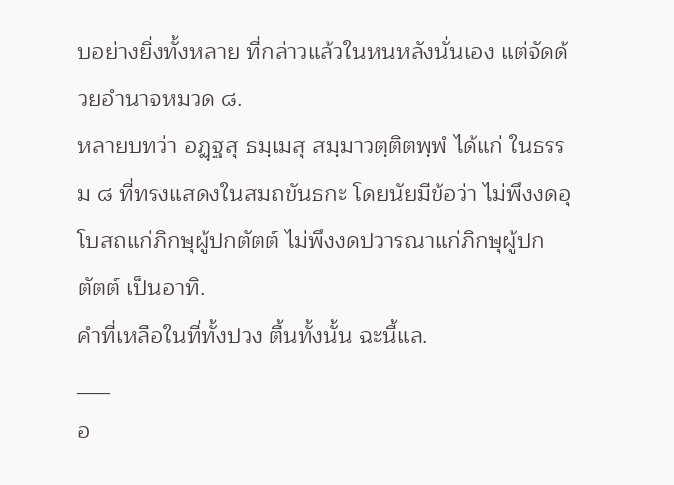บอย่างยิ่งทั้งหลาย ที่กล่าวแล้วในหนหลังนั่นเอง แต่จัดด้วยอำนาจหมวด ๘.
หลายบทว่า อฏฺฐสุ ธมฺเมสุ สมฺมาวตฺติตพฺพํ ได้แก่ ในธรรม ๘ ที่ทรงแสดงในสมถขันธกะ โดยนัยมีข้อว่า ไม่พึงงดอุโบสถแก่ภิกษุผู้ปกตัตต์ ไม่พึงงดปวารณาแก่ภิกษุผู้ปกตัตต์ เป็นอาทิ.
คำที่เหลือในที่ทั้งปวง ตื้นทั้งนั้น ฉะนี้แล.
___
อ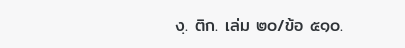งฺ. ติก. เล่ม ๒๐/ข้อ ๕๑๐.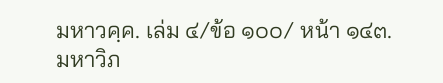มหาวคฺค. เล่ม ๔/ข้อ ๑๐๐/ หน้า ๑๔๓.
มหาวิภ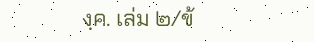งฺค. เล่ม ๒/ข้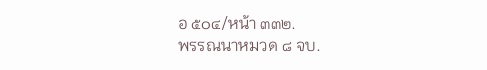อ ๕๐๔/หน้า ๓๓๒.
พรรณนาหมวด ๘ จบ.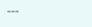---